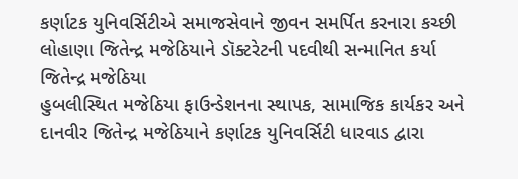કર્ણાટક યુનિવર્સિટીએ સમાજસેવાને જીવન સમર્પિત કરનારા કચ્છી લોહાણા જિતેન્દ્ર મજેઠિયાને ડૉક્ટરેટની પદવીથી સન્માનિત કર્યા
જિતેન્દ્ર મજેઠિયા
હુબલીસ્થિત મજેઠિયા ફાઉન્ડેશનના સ્થાપક, સામાજિક કાર્યકર અને દાનવીર જિતેન્દ્ર મજેઠિયાને કર્ણાટક યુનિવર્સિટી ધારવાડ દ્વારા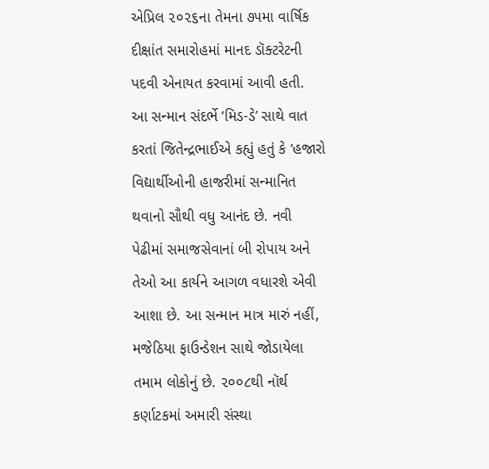એપ્રિલ ૨૦૨૬ના તેમના ૭૫મા વાર્ષિક દીક્ષાંત સમારોહમાં માનદ ડૉક્ટરેટની પદવી એનાયત કરવામાં આવી હતી.
આ સન્માન સંદર્ભે ‘મિડ-ડે’ સાથે વાત કરતાં જિતેન્દ્રભાઈએ કહ્યું હતું કે ‘હજારો વિદ્યાર્થીઓની હાજરીમાં સન્માનિત થવાનો સૌથી વધુ આનંદ છે. નવી પેઢીમાં સમાજસેવાનાં બી રોપાય અને તેઓ આ કાર્યને આગળ વધારશે એવી આશા છે. આ સન્માન માત્ર મારું નહીં, મજેઠિયા ફાઉન્ડેશન સાથે જોડાયેલા તમામ લોકોનું છે. ૨૦૦૮થી નૉર્થ કર્ણાટકમાં અમારી સંસ્થા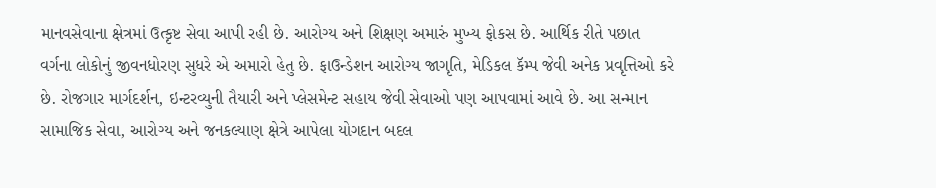માનવસેવાના ક્ષેત્રમાં ઉત્કૃષ્ટ સેવા આપી રહી છે. આરોગ્ય અને શિક્ષણ અમારું મુખ્ય ફોકસ છે. આર્થિક રીતે પછાત વર્ગના લોકોનું જીવનધોરણ સુધરે એ અમારો હેતુ છે. ફાઉન્ડેશન આરોગ્ય જાગૃતિ, મેડિકલ કૅમ્પ જેવી અનેક પ્રવૃત્તિઓ કરે છે. રોજગાર માર્ગદર્શન, ઇન્ટરવ્યુની તૈયારી અને પ્લેસમેન્ટ સહાય જેવી સેવાઓ પણ આપવામાં આવે છે. આ સન્માન સામાજિક સેવા, આરોગ્ય અને જનકલ્યાણ ક્ષેત્રે આપેલા યોગદાન બદલ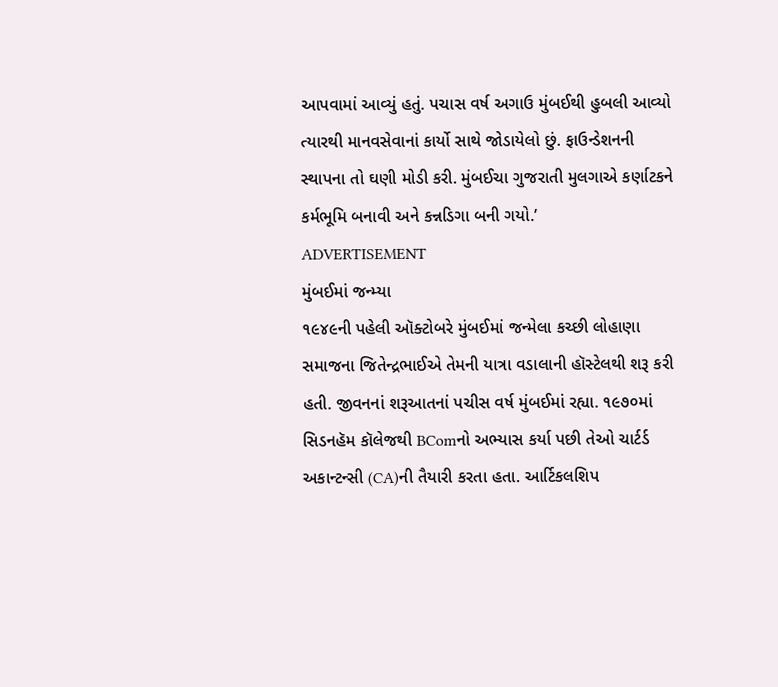આપવામાં આવ્યું હતું. પચાસ વર્ષ અગાઉ મુંબઈથી હુબલી આવ્યો ત્યારથી માનવસેવાનાં કાર્યો સાથે જોડાયેલો છું. ફાઉન્ડેશનની સ્થાપના તો ઘણી મોડી કરી. મુંબઈચા ગુજરાતી મુલગાએ કર્ણાટકને કર્મભૂમિ બનાવી અને કન્નડિગા બની ગયો.’
ADVERTISEMENT
મુંબઈમાં જન્મ્યા
૧૯૪૯ની પહેલી ઑક્ટોબરે મુંબઈમાં જન્મેલા કચ્છી લોહાણા સમાજના જિતેન્દ્રભાઈએ તેમની યાત્રા વડાલાની હૉસ્ટેલથી શરૂ કરી હતી. જીવનનાં શરૂઆતનાં પચીસ વર્ષ મુંબઈમાં રહ્યા. ૧૯૭૦માં સિડનહૅમ કૉલેજથી BComનો અભ્યાસ કર્યા પછી તેઓ ચાર્ટર્ડ અકાન્ટન્સી (CA)ની તૈયારી કરતા હતા. આર્ટિકલશિપ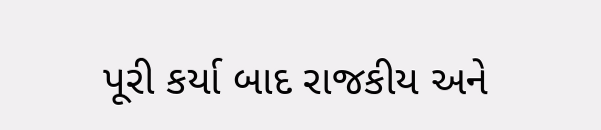પૂરી કર્યા બાદ રાજકીય અને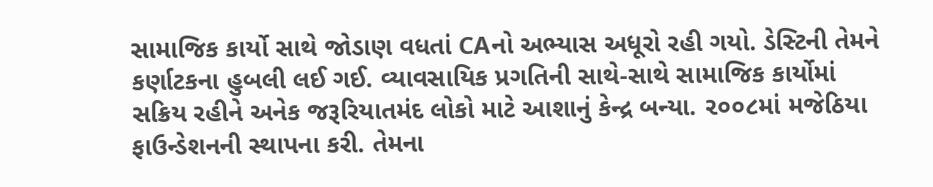સામાજિક કાર્યો સાથે જોડાણ વધતાં CAનો અભ્યાસ અધૂરો રહી ગયો. ડેસ્ટિની તેમને કર્ણાટકના હુબલી લઈ ગઈ. વ્યાવસાયિક પ્રગતિની સાથે-સાથે સામાજિક કાર્યોમાં સક્રિય રહીને અનેક જરૂરિયાતમંદ લોકો માટે આશાનું કેન્દ્ર બન્યા. ૨૦૦૮માં મજેઠિયા ફાઉન્ડેશનની સ્થાપના કરી. તેમના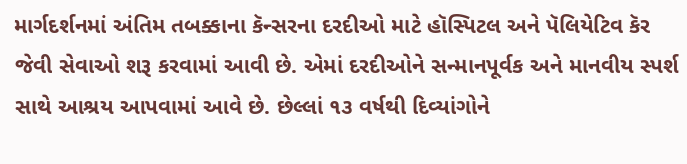માર્ગદર્શનમાં અંતિમ તબક્કાના કૅન્સરના દરદીઓ માટે હૉસ્પિટલ અને પૅલિયેટિવ કૅર જેવી સેવાઓ શરૂ કરવામાં આવી છે. એમાં દરદીઓને સન્માનપૂર્વક અને માનવીય સ્પર્શ સાથે આશ્રય આપવામાં આવે છે. છેલ્લાં ૧૩ વર્ષથી દિવ્યાંગોને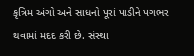કૃત્રિમ અંગો અને સાધનો પૂરાં પાડીને પગભર થવામાં મદદ કરી છે. સંસ્થા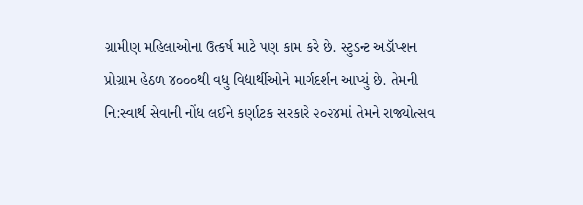ગ્રામીણ મહિલાઓના ઉત્કર્ષ માટે પણ કામ કરે છે. સ્ટુડન્ટ અડૉપ્શન પ્રોગ્રામ હેઠળ ૪૦૦૦થી વધુ વિદ્યાર્થીઓને માર્ગદર્શન આપ્યું છે. તેમની નિ:સ્વાર્થ સેવાની નોંધ લઈને કર્ણાટક સરકારે ૨૦૨૪માં તેમને રાજ્યોત્સવ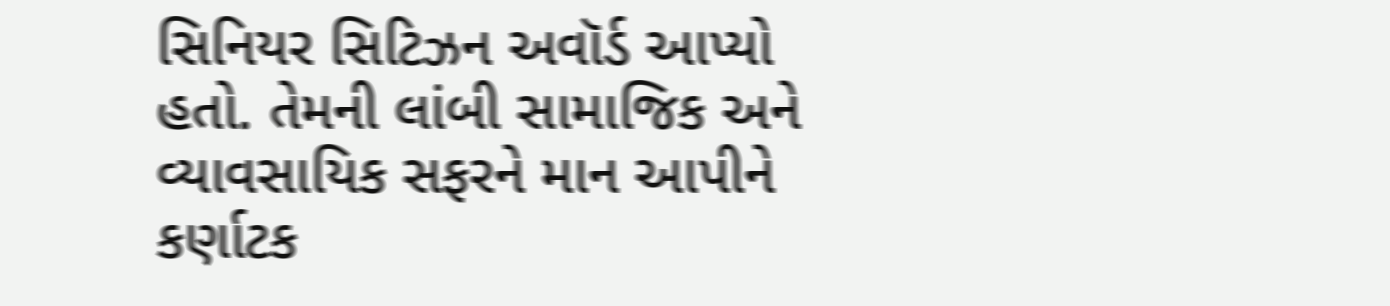સિનિયર સિટિઝન અવૉર્ડ આપ્યો હતો. તેમની લાંબી સામાજિક અને વ્યાવસાયિક સફરને માન આપીને કર્ણાટક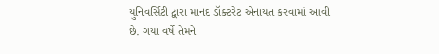યુનિવર્સિટી દ્વારા માનદ ડૉક્ટરેટ એનાયત કરવામાં આવી છે. ગયા વર્ષે તેમને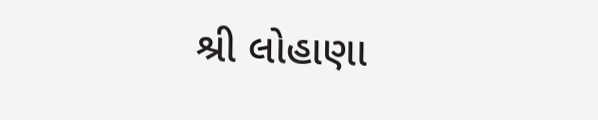શ્રી લોહાણા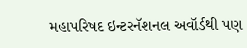મહાપરિષદ ઇન્ટરનૅશનલ અવૉર્ડથી પણ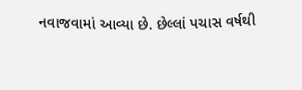નવાજવામાં આવ્યા છે. છેલ્લાં પચાસ વર્ષથી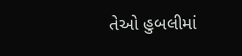તેઓ હુબલીમાં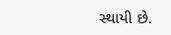સ્થાયી છે.